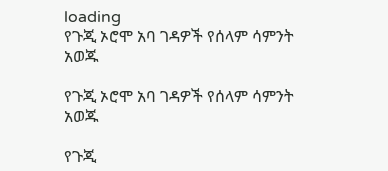loading
የጉጂ ኦሮሞ አባ ገዳዎች የሰላም ሳምንት አወጁ

የጉጂ ኦሮሞ አባ ገዳዎች የሰላም ሳምንት አወጁ

የጉጂ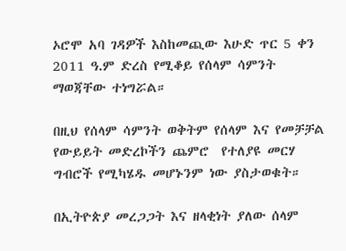ኦሮሞ አባ ገዳዎች እስከመጪው እሁድ ጥር 5 ቀን  2011 ዓ.ም ድረስ የሚቆይ የሰላም ሳምንት ማወጃቸው ተነግሯል።

በዚህ የሰላም ሳምንት ወቅትም የሰላም እና የመቻቻል የውይይት መድረኮችን ጨምሮ  የተለያዩ መርሃ ግብሮች የሚካሄዱ መሆኑንም ነው ያስታወቁት።

በኢትዮጵያ መረጋጋት እና ዘላቂነት ያለው ሰላም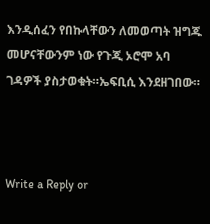እንዲሰፈን የበኩላቸውን ለመወጣት ዝግጁ መሆናቸውንም ነው የጉጂ ኦሮሞ አባ ገዳዎች ያስታወቁት።ኤፍቢሲ እንደዘገበው።



Write a Reply or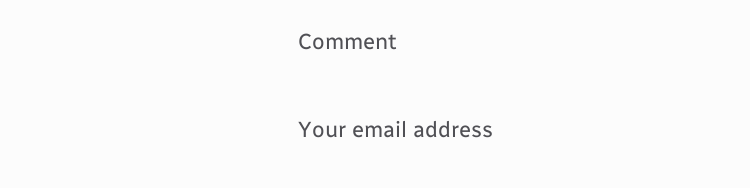Comment

Your email address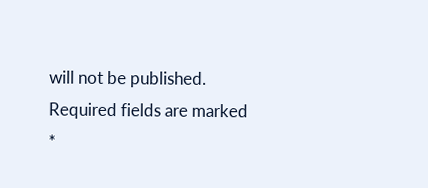will not be published. Required fields are marked *